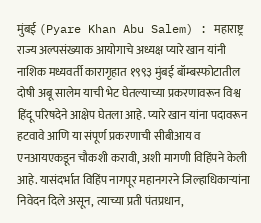मुंबई (Pyare Khan Abu Salem) : महाराष्ट्र राज्य अल्पसंख्याक आयोगाचे अध्यक्ष प्यारे खान यांनी नाशिक मध्यवर्ती कारागृहात १९९३ मुंबई बॉम्बस्फोटातील दोषी अबू सालेम याची भेट घेतल्याच्या प्रकरणावरून विश्व हिंदू परिषदेने आक्षेप घेतला आहे. प्यारे खान यांना पदावरून हटवावे आणि या संपूर्ण प्रकरणाची सीबीआय व एनआयएकडून चौकशी करावी, अशी मागणी विहिंपने केली आहे. यासंदर्भात विहिंप नागपूर महानगरने जिल्हाधिकाऱ्यांना निवेदन दिले असून, त्याच्या प्रती पंतप्रधान,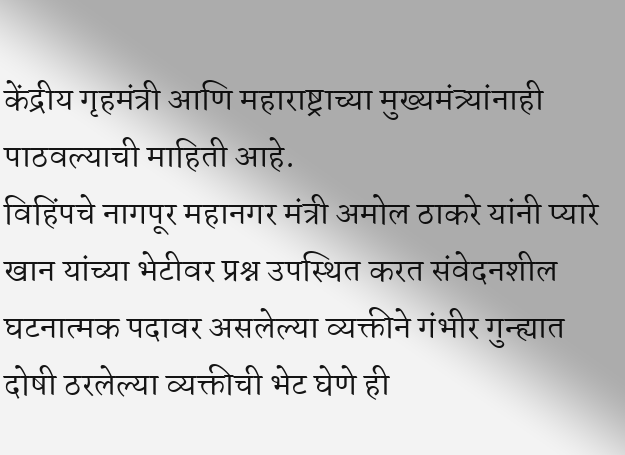केंद्रीय गृहमंत्री आणि महाराष्ट्राच्या मुख्यमंत्र्यांनाही पाठवल्याची माहिती आहे.
विहिंपचे नागपूर महानगर मंत्री अमोल ठाकरे यांनी प्यारे खान यांच्या भेटीवर प्रश्न उपस्थित करत संवेदनशील घटनात्मक पदावर असलेल्या व्यक्तीने गंभीर गुन्ह्यात दोषी ठरलेल्या व्यक्तीची भेट घेणे ही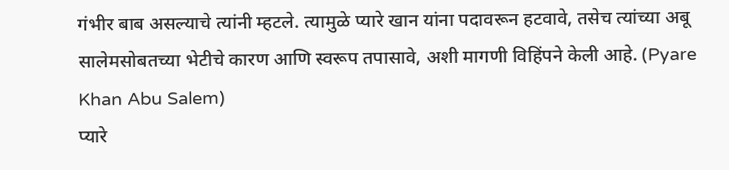गंभीर बाब असल्याचे त्यांनी म्हटले. त्यामुळे प्यारे खान यांना पदावरून हटवावे, तसेच त्यांच्या अबू सालेमसोबतच्या भेटीचे कारण आणि स्वरूप तपासावे, अशी मागणी विहिंपने केली आहे. (Pyare Khan Abu Salem)
प्यारे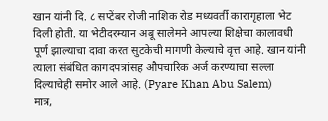खान यांनी दि. ८ सप्टेंबर रोजी नाशिक रोड मध्यवर्ती कारागृहाला भेट दिली होती. या भेटीदरम्यान अबू सालेमने आपल्या शिक्षेचा कालावधी पूर्ण झाल्याचा दावा करत सुटकेची मागणी केल्याचे वृत्त आहे. खान यांनी त्याला संबंधित कागदपत्रांसह औपचारिक अर्ज करण्याचा सल्ला दिल्याचेही समोर आले आहे. (Pyare Khan Abu Salem)
मात्र,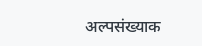अल्पसंख्याक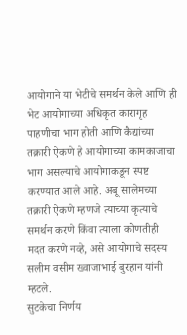आयोगाने या भेटीचे समर्थन केले आणि ही भेट आयोगाच्या अधिकृत कारागृह पाहणीचा भाग होती आणि कैद्यांच्या तक्रारी ऐकणे हे आयोगाच्या कामकाजाचा भाग असल्याचे आयोगाकडून स्पष्ट करण्यात आले आहे. अबू सालेमच्या तक्रारी ऐकणे म्हणजे त्याच्या कृत्याचे समर्थन करणे किंवा त्याला कोणतीही मदत करणे नव्हे, असे आयोगाचे सदस्य सलीम वसीम ख्वाजाभाई बुरहान यांनी म्हटले.
सुटकेचा निर्णय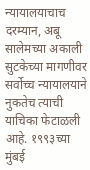न्यायालयाचाच
दरम्यान, अबू सालेमच्या अकाली सुटकेच्या मागणीवर सर्वोच्च न्यायालयाने नुकतेच त्याची याचिका फेटाळली आहे. १९९३च्या मुंबई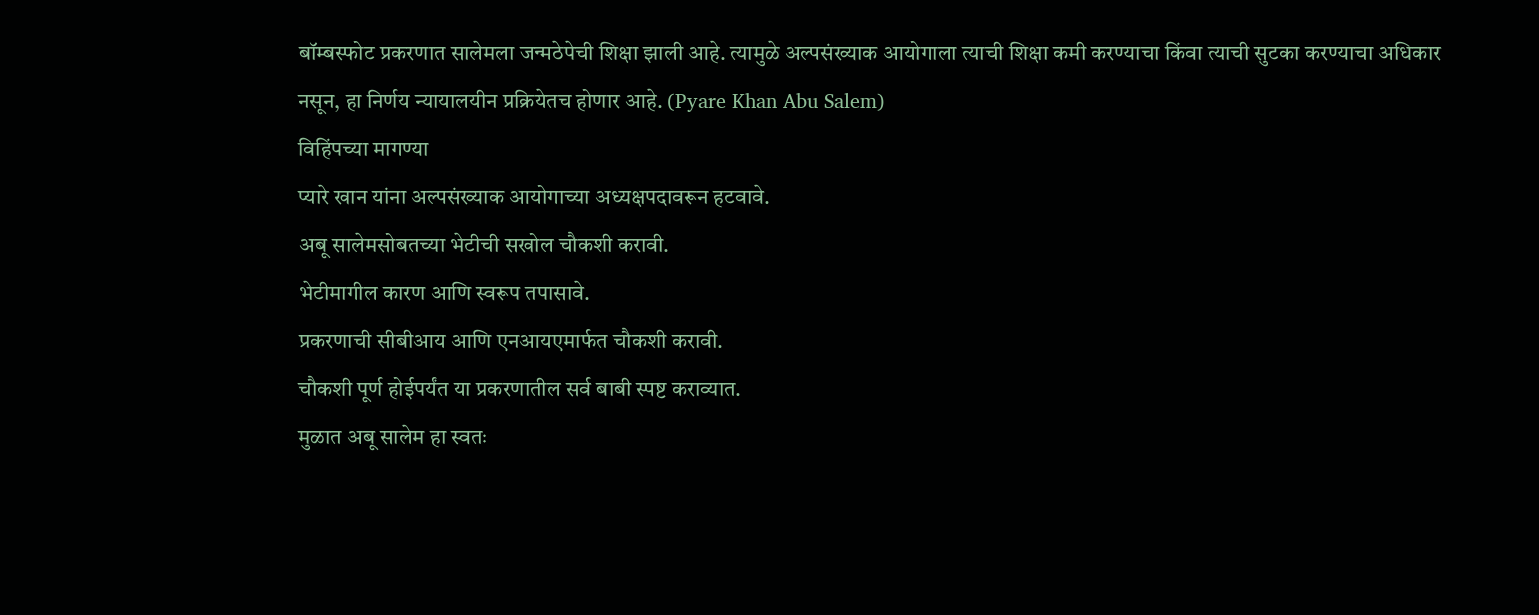बॉम्बस्फोट प्रकरणात सालेमला जन्मठेपेची शिक्षा झाली आहे. त्यामुळे अल्पसंख्याक आयोगाला त्याची शिक्षा कमी करण्याचा किंवा त्याची सुटका करण्याचा अधिकार नसून, हा निर्णय न्यायालयीन प्रक्रियेतच होणार आहे. (Pyare Khan Abu Salem)
विहिंपच्या मागण्या
प्यारे खान यांना अल्पसंख्याक आयोगाच्या अध्यक्षपदावरून हटवावे.
अबू सालेमसोबतच्या भेटीची सखोल चौकशी करावी.
भेटीमागील कारण आणि स्वरूप तपासावे.
प्रकरणाची सीबीआय आणि एनआयएमार्फत चौकशी करावी.
चौकशी पूर्ण होईपर्यंत या प्रकरणातील सर्व बाबी स्पष्ट कराव्यात.
मुळात अबू सालेम हा स्वतः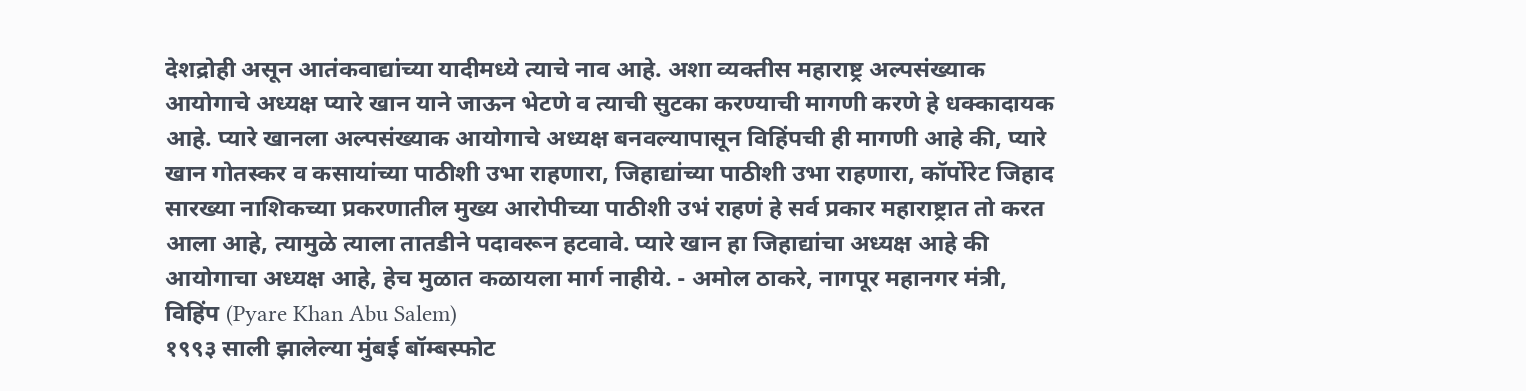देशद्रोही असून आतंकवाद्यांच्या यादीमध्ये त्याचे नाव आहे. अशा व्यक्तीस महाराष्ट्र अल्पसंख्याक आयोगाचे अध्यक्ष प्यारे खान याने जाऊन भेटणे व त्याची सुटका करण्याची मागणी करणे हे धक्कादायक आहे. प्यारे खानला अल्पसंख्याक आयोगाचे अध्यक्ष बनवल्यापासून विहिंपची ही मागणी आहे की, प्यारे खान गोतस्कर व कसायांच्या पाठीशी उभा राहणारा, जिहाद्यांच्या पाठीशी उभा राहणारा, कॉर्पोरेट जिहाद सारख्या नाशिकच्या प्रकरणातील मुख्य आरोपीच्या पाठीशी उभं राहणं हे सर्व प्रकार महाराष्ट्रात तो करत आला आहे, त्यामुळे त्याला तातडीने पदावरून हटवावे. प्यारे खान हा जिहाद्यांचा अध्यक्ष आहे की आयोगाचा अध्यक्ष आहे, हेच मुळात कळायला मार्ग नाहीये. - अमोल ठाकरे, नागपूर महानगर मंत्री, विहिंप (Pyare Khan Abu Salem)
१९९३ साली झालेल्या मुंबई बॉम्बस्फोट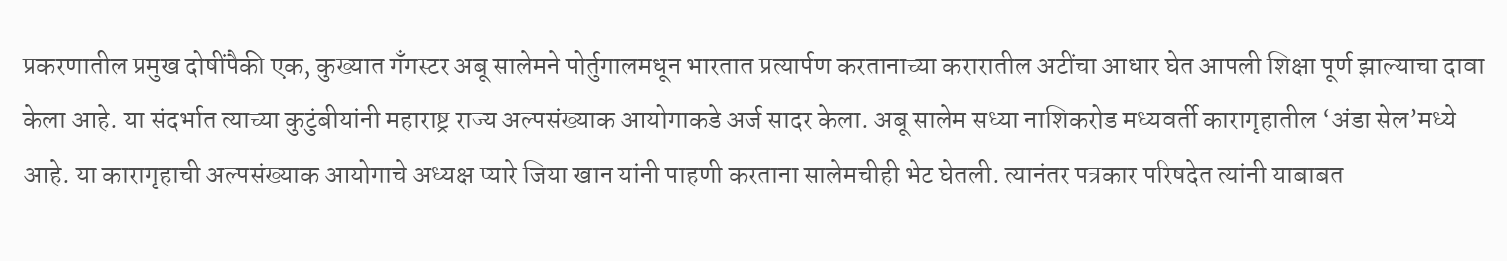प्रकरणातील प्रमुख दोषींपैकी एक, कुख्यात गॅंगस्टर अबू सालेमने पोर्तुगालमधून भारतात प्रत्यार्पण करतानाच्या करारातील अटींचा आधार घेत आपली शिक्षा पूर्ण झाल्याचा दावा केला आहे. या संदर्भात त्याच्या कुटुंबीयांनी महाराष्ट्र राज्य अल्पसंख्याक आयोगाकडे अर्ज सादर केला. अबू सालेम सध्या नाशिकरोड मध्यवर्ती कारागृहातील ‘अंडा सेल’मध्ये आहे. या कारागृहाची अल्पसंख्याक आयोगाचे अध्यक्ष प्यारे जिया खान यांनी पाहणी करताना सालेमचीही भेट घेतली. त्यानंतर पत्रकार परिषदेत त्यांनी याबाबत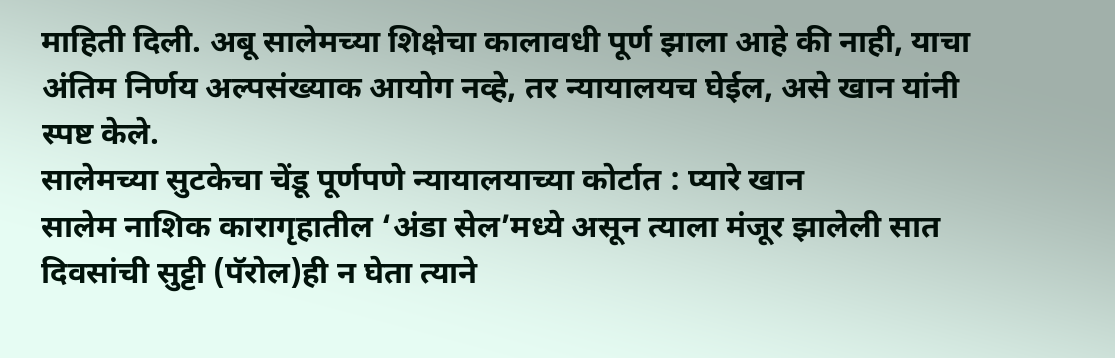माहिती दिली. अबू सालेमच्या शिक्षेचा कालावधी पूर्ण झाला आहे की नाही, याचा अंतिम निर्णय अल्पसंख्याक आयोग नव्हे, तर न्यायालयच घेईल, असे खान यांनी स्पष्ट केले.
सालेमच्या सुटकेचा चेंडू पूर्णपणे न्यायालयाच्या कोर्टात : प्यारे खान
सालेम नाशिक कारागृहातील ‘अंडा सेल’मध्ये असून त्याला मंजूर झालेली सात दिवसांची सुट्टी (पॅरोल)ही न घेता त्याने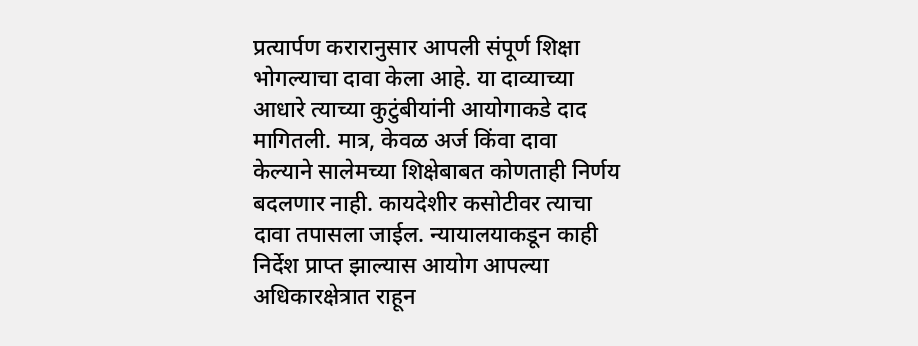प्रत्यार्पण करारानुसार आपली संपूर्ण शिक्षा भोगल्याचा दावा केला आहे. या दाव्याच्या आधारे त्याच्या कुटुंबीयांनी आयोगाकडे दाद मागितली. मात्र, केवळ अर्ज किंवा दावा केल्याने सालेमच्या शिक्षेबाबत कोणताही निर्णय बदलणार नाही. कायदेशीर कसोटीवर त्याचा दावा तपासला जाईल. न्यायालयाकडून काही निर्देश प्राप्त झाल्यास आयोग आपल्या अधिकारक्षेत्रात राहून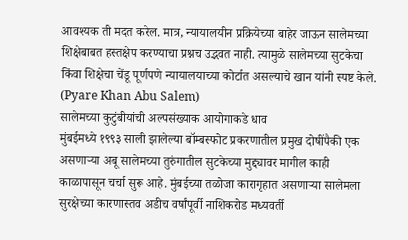आवश्यक ती मदत करेल. मात्र, न्यायालयीन प्रक्रियेच्या बाहेर जाऊन सालेमच्या शिक्षेबाबत हस्तक्षेप करण्याचा प्रश्नच उद्भवत नाही. त्यामुळे सालेमच्या सुटकेचा किंवा शिक्षेचा चेंडू पूर्णपणे न्यायालयाच्या कोर्टात असल्याचे खान यांनी स्पष्ट केले. (Pyare Khan Abu Salem)
सालेमच्या कुटुंबीयांची अल्पसंख्याक आयोगाकडे धाव
मुंबईमध्ये १९९३ साली झालेल्या बॉम्बस्फोट प्रकरणातील प्रमुख दोषींपैकी एक असणाऱ्या अबू सालेमच्या तुरुंगातील सुटकेच्या मुद्द्यावर मागील काही काळापासून चर्चा सुरू आहे. मुंबईच्या तळोजा कारागृहात असणाऱ्या सालेमला सुरक्षेच्या कारणास्तव अडीच वर्षांपूर्वी नाशिकरोड मध्यवर्ती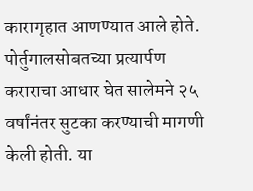कारागृहात आणण्यात आले होते. पोर्तुगालसोबतच्या प्रत्यार्पण कराराचा आधार घेत सालेमने २५ वर्षांनंतर सुटका करण्याची मागणी केली होती. या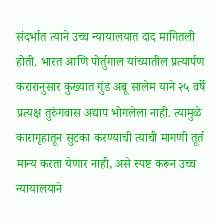संदर्भात त्याने उच्च न्यायालयात दाद मागितली होती. भारत आणि पोर्तुगाल यांच्यातील प्रत्यार्पण करारानुसार कुख्यात गुंड अबू सालेम याने २५ वर्षे प्रत्यक्ष तुरुंगवास अद्याप भोगलेला नाही. त्यामुळे कारागृहातून सुटका करण्याची त्याची मागणी तूर्त मान्य करता येणार नाही, असे स्पष्ट करून उच्च न्यायालयाने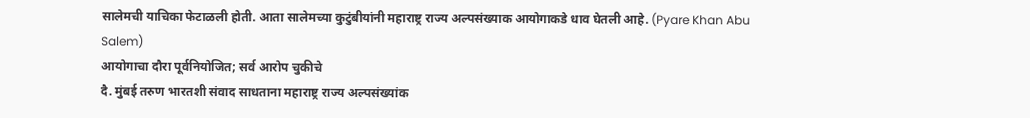सालेमची याचिका फेटाळली होती. आता सालेमच्या कुटुंबीयांनी महाराष्ट्र राज्य अल्पसंख्याक आयोगाकडे धाव घेतली आहे. (Pyare Khan Abu Salem)
आयोगाचा दौरा पूर्वनियोजित; सर्व आरोप चुकीचे
दै. मुंबई तरुण भारतशी संवाद साधताना महाराष्ट्र राज्य अल्पसंख्यांक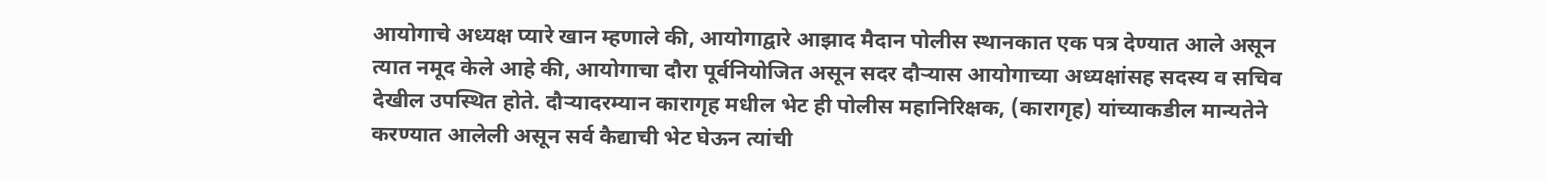आयोगाचे अध्यक्ष प्यारे खान म्हणाले की, आयोगाद्वारे आझाद मैदान पोलीस स्थानकात एक पत्र देण्यात आले असून त्यात नमूद केले आहे की, आयोगाचा दौरा पूर्वनियोजित असून सदर दौऱ्यास आयोगाच्या अध्यक्षांसह सदस्य व सचिव देखील उपस्थित होते. दौऱ्यादरम्यान कारागृह मधील भेट ही पोलीस महानिरिक्षक, (कारागृह) यांच्याकडील मान्यतेने करण्यात आलेली असून सर्व कैद्याची भेट घेऊन त्यांची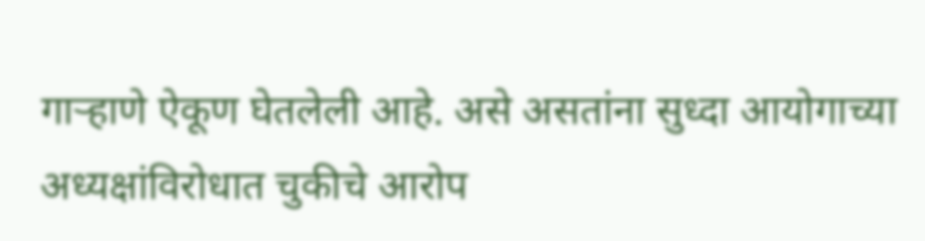गाऱ्हाणे ऐकूण घेतलेली आहे. असे असतांना सुध्दा आयोगाच्या अध्यक्षांविरोधात चुकीचे आरोप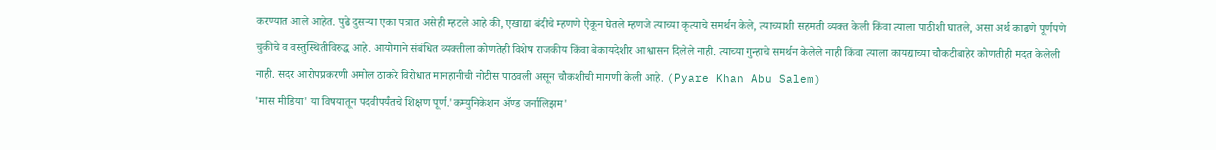करण्यात आले आहेत. पुढे दुसऱ्या एका पत्रात असेही म्हटले आहे की, एखाद्या बंदीचे म्हणणे ऐकून घेतले म्हणजे त्याच्या कृत्याचे समर्थन केले, त्याच्याशी सहमती व्यक्त केली किंवा त्याला पाठीशी घातले, असा अर्थ काढणे पूर्णपणे चुकीचे व वस्तुस्थितीविरुद्ध आहे. आयोगाने संबंधित व्यक्तीला कोणतेही विशेष राजकीय किंवा बेकायदेशीर आश्वासन दिलेले नाही. त्याच्या गुन्हाचे समर्थन केलेले नाही किंवा त्याला कायद्याच्या चौकटीबाहेर कोणतीही मदत केलेली नाही. सदर आरोपप्रकरणी अमोल ठाकरे विरोधात मानहानीची नोटीस पाठवली असून चौकशीची मागणी केली आहे. (Pyare Khan Abu Salem)
'मास मीडिया' या विषयातून पदवीपर्यंतचे शिक्षण पूर्ण.'कम्युनिकेशन ॲण्ड जर्नालिझम'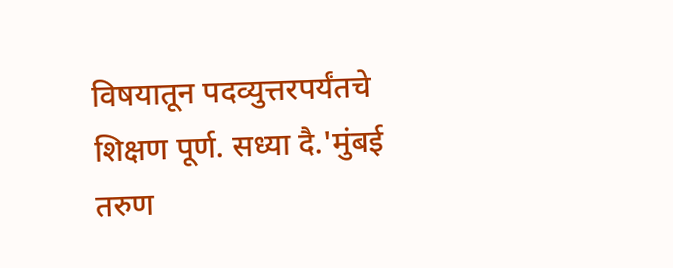विषयातून पदव्युत्तरपर्यंतचे शिक्षण पूर्ण. सध्या दै.'मुंबई तरुण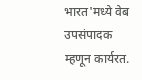भारत'मध्ये वेब उपसंपादक म्हणून कार्यरत.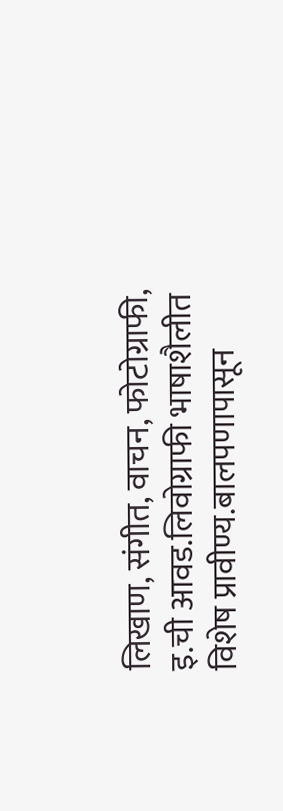लिखाण, संगीत, वाचन, फोटोग्राफी, इ.ची आवड.लिवोग्राफी भाषाशैलीत विशेष प्रावीण्य.बालपणापासून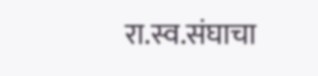रा.स्व.संघाचा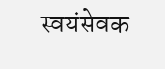स्वयंसेवक